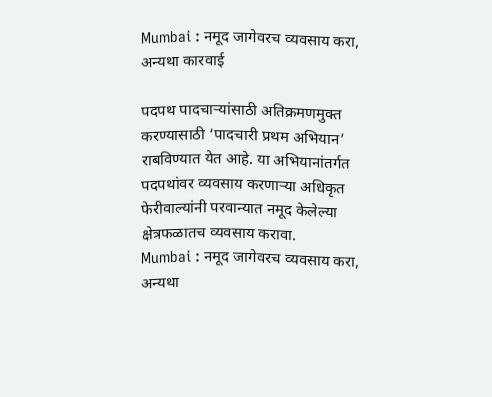Mumbai : नमूद जागेवरच व्यवसाय करा, अन्यथा कारवाई

पदपथ पादचाऱ्यांसाठी अतिक्रमणमुक्त करण्यासाठी ‘पादचारी प्रथम अभियान’ राबविण्यात येत आहे. या अभियानांतर्गत पदपथांवर व्यवसाय करणाऱ्या अधिकृत फेरीवाल्यांनी परवान्यात नमूद केलेल्या क्षेत्रफळातच व्यवसाय करावा.
Mumbai : नमूद जागेवरच व्यवसाय करा, अन्यथा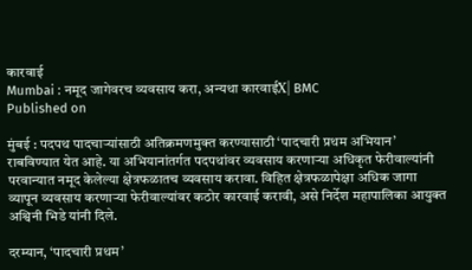कारवाई
Mumbai : नमूद जागेवरच व्यवसाय करा, अन्यथा कारवाईX| BMC
Published on

मुंबई : पदपथ पादचाऱ्यांसाठी अतिक्रमणमुक्त करण्यासाठी ‘पादचारी प्रथम अभियान’ राबविण्यात येत आहे. या अभियानांतर्गत पदपथांवर व्यवसाय करणाऱ्या अधिकृत फेरीवाल्यांनी परवान्यात नमूद केलेल्या क्षेत्रफळातच व्यवसाय करावा. विहित क्षेत्रफळापेक्षा अधिक जागा व्यापून व्यवसाय करणाऱ्या फेरीवाल्यांवर कठोर कारवाई करावी, असे निर्देश महापालिका आयुक्त अश्विनी भिडे यांनी दिले.

दरम्यान, ‘पादचारी प्रथम’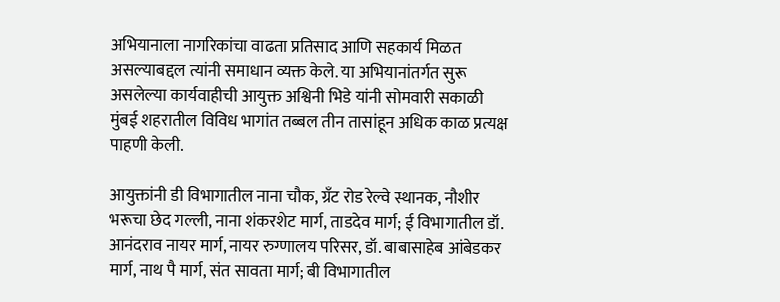अभियानाला नागरिकांचा वाढता प्रतिसाद आणि सहकार्य मिळत असल्याबद्दल त्यांनी समाधान व्यक्त केले. या अभियानांतर्गत सुरू असलेल्या कार्यवाहीची आयुक्त अश्विनी भिडे यांनी सोमवारी सकाळी मुंबई शहरातील विविध भागांत तब्बल तीन तासांहून अधिक काळ प्रत्यक्ष पाहणी केली.

आयुक्तांनी डी विभागातील नाना चौक, ग्रँट रोड रेल्वे स्थानक, नौशीर भरूचा छेद गल्ली, नाना शंकरशेट मार्ग, ताडदेव मार्ग; ई विभागातील डॉ. आनंदराव नायर मार्ग, नायर रुग्णालय परिसर, डॉ. बाबासाहेब आंबेडकर मार्ग, नाथ पै मार्ग, संत सावता मार्ग; बी विभागातील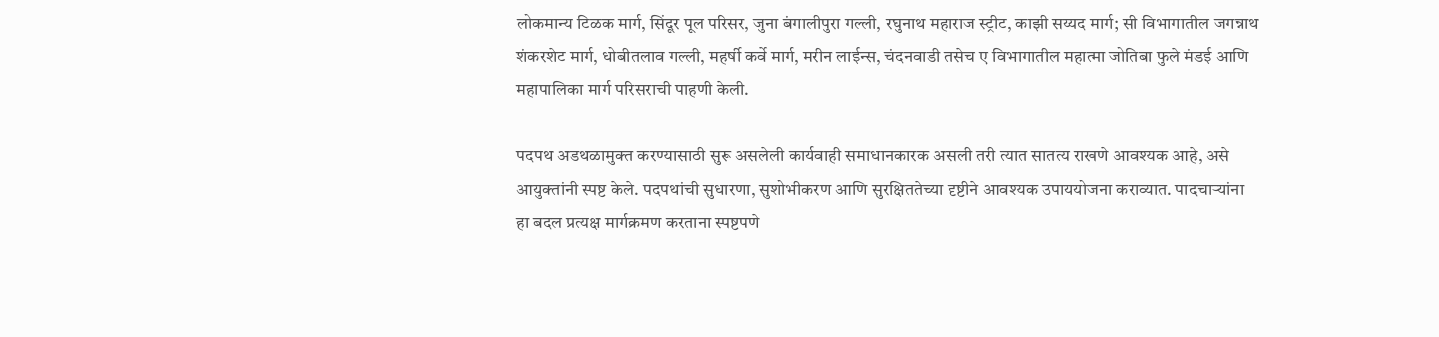लोकमान्य टिळक मार्ग, सिंदूर पूल परिसर, जुना बंगालीपुरा गल्ली, रघुनाथ महाराज स्ट्रीट, काझी सय्यद मार्ग; सी विभागातील जगन्नाथ शंकरशेट मार्ग, धोबीतलाव गल्ली, महर्षी कर्वे मार्ग, मरीन लाईन्स, चंदनवाडी तसेच ए विभागातील महात्मा जोतिबा फुले मंडई आणि महापालिका मार्ग परिसराची पाहणी केली.

पदपथ अडथळामुक्त करण्यासाठी सुरू असलेली कार्यवाही समाधानकारक असली तरी त्यात सातत्य राखणे आवश्यक आहे, असे आयुक्तांनी स्पष्ट केले. पदपथांची सुधारणा, सुशोभीकरण आणि सुरक्षिततेच्या दृष्टीने आवश्यक उपाययोजना कराव्यात. पादचाऱ्यांना हा बदल प्रत्यक्ष मार्गक्रमण करताना स्पष्टपणे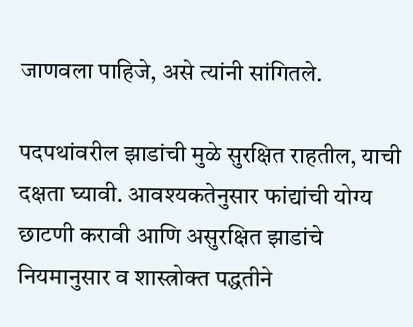जाणवला पाहिजे, असे त्यांनी सांगितले.

पदपथांवरील झाडांची मुळे सुरक्षित राहतील, याची दक्षता घ्यावी. आवश्यकतेनुसार फांद्यांची योग्य छाटणी करावी आणि असुरक्षित झाडांचे नियमानुसार व शास्त्रोक्त पद्धतीने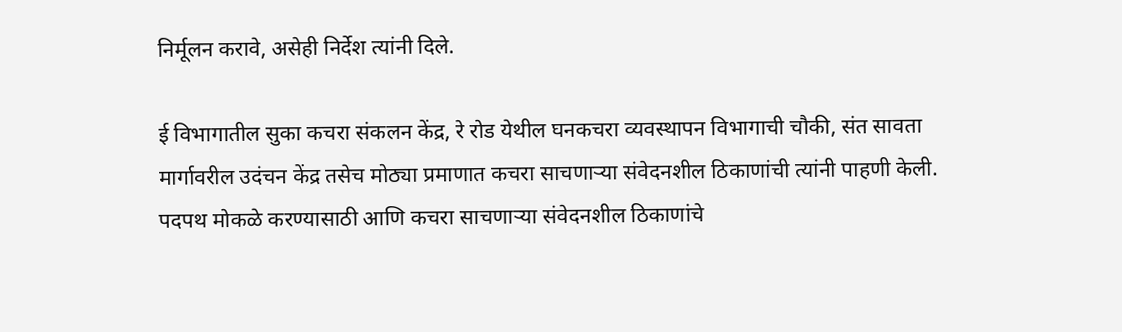निर्मूलन करावे, असेही निर्देश त्यांनी दिले.

ई विभागातील सुका कचरा संकलन केंद्र, रे रोड येथील घनकचरा व्यवस्थापन विभागाची चौकी, संत सावता मार्गावरील उदंचन केंद्र तसेच मोठ्या प्रमाणात कचरा साचणाऱ्या संवेदनशील ठिकाणांची त्यांनी पाहणी केली. पदपथ मोकळे करण्यासाठी आणि कचरा साचणाऱ्या संवेदनशील ठिकाणांचे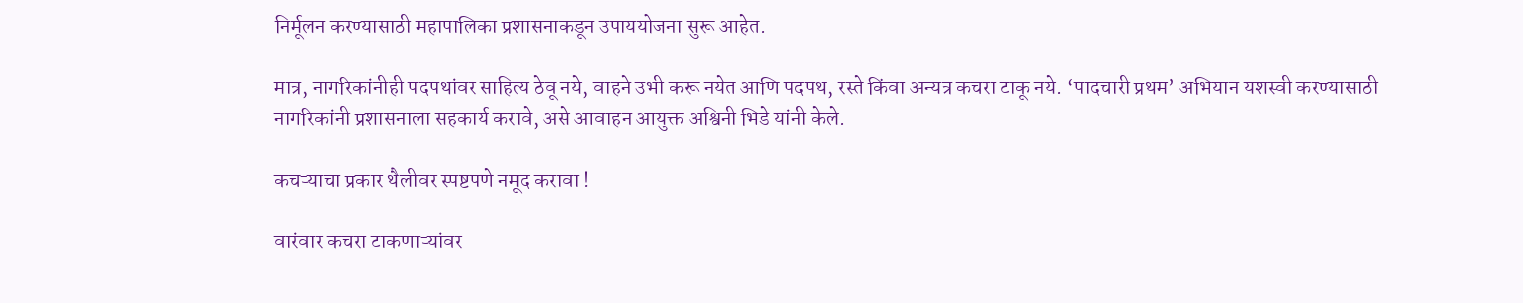निर्मूलन करण्यासाठी महापालिका प्रशासनाकडून उपाययोजना सुरू आहेत.

मात्र, नागरिकांनीही पदपथांवर साहित्य ठेवू नये, वाहने उभी करू नयेत आणि पदपथ, रस्ते किंवा अन्यत्र कचरा टाकू नये. ‘पादचारी प्रथम’ अभियान यशस्वी करण्यासाठी नागरिकांनी प्रशासनाला सहकार्य करावे, असे आवाहन आयुक्त अश्विनी भिडे यांनी केले.

कचऱ्याचा प्रकार थैलीवर स्पष्टपणे नमूद करावा !

वारंवार कचरा टाकणाऱ्यांवर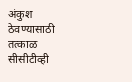अंकुश ठेवण्यासाठी तत्काळ सीसीटीव्ही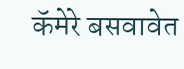कॅमेरे बसवावेत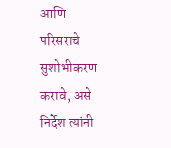आणि परिसराचे सुशोभीकरण करावे, असे निर्देश त्यांनी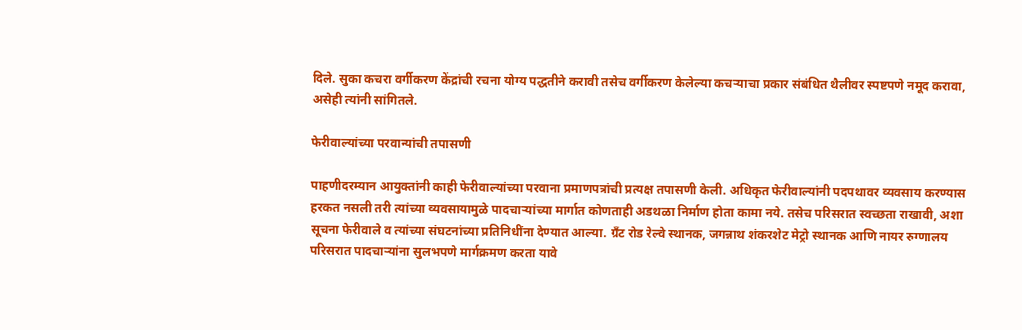दिले. सुका कचरा वर्गीकरण केंद्रांची रचना योग्य पद्धतीने करावी तसेच वर्गीकरण केलेल्या कचऱ्याचा प्रकार संबंधित थैलीवर स्पष्टपणे नमूद करावा, असेही त्यांनी सांगितले.

फेरीवाल्यांच्या परवान्यांची तपासणी

पाहणीदरम्यान आयुक्तांनी काही फेरीवाल्यांच्या परवाना प्रमाणपत्रांची प्रत्यक्ष तपासणी केली. अधिकृत फेरीवाल्यांनी पदपथावर व्यवसाय करण्यास हरकत नसली तरी त्यांच्या व्यवसायामुळे पादचाऱ्यांच्या मार्गात कोणताही अडथळा निर्माण होता कामा नये. तसेच परिसरात स्वच्छता राखावी, अशा सूचना फेरीवाले व त्यांच्या संघटनांच्या प्रतिनिधींना देण्यात आल्या. ग्रँट रोड रेल्वे स्थानक, जगन्नाथ शंकरशेट मेट्रो स्थानक आणि नायर रुग्णालय परिसरात पादचाऱ्यांना सुलभपणे मार्गक्रमण करता यावे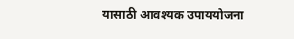यासाठी आवश्यक उपाययोजना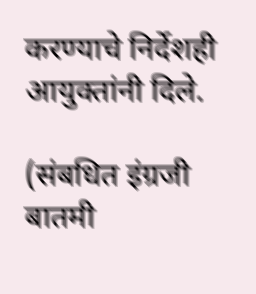करण्याचे निर्देशही आयुक्तांनी दिले.

(संबधित इंग्रजी बातमी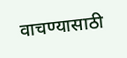वाचण्यासाठी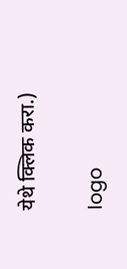येथे क्लिक करा.)

logo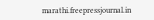marathi.freepressjournal.in